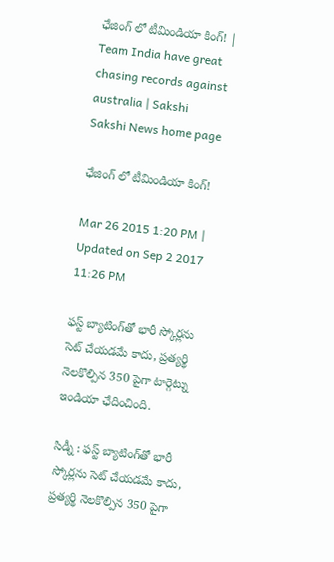ఛేజింగ్ లో టీమిండియా కింగ్! | Team India have great chasing records against australia | Sakshi
Sakshi News home page

ఛేజింగ్ లో టీమిండియా కింగ్!

Mar 26 2015 1:20 PM | Updated on Sep 2 2017 11:26 PM

ఫస్ట్‌ బ్యాటింగ్‌తో భారీ స్కోర్లను సెట్‌ చేయడమే కాదు, ప్రత్యర్థి నెలకొల్పిన 350 పైగా టార్గెట్ను ఇండియా ఛేదించింది.

సిడ్నీ : ఫస్ట్‌ బ్యాటింగ్‌తో భారీ స్కోర్లను సెట్‌ చేయడమే కాదు, ప్రత్యర్థి నెలకొల్పిన 350 పైగా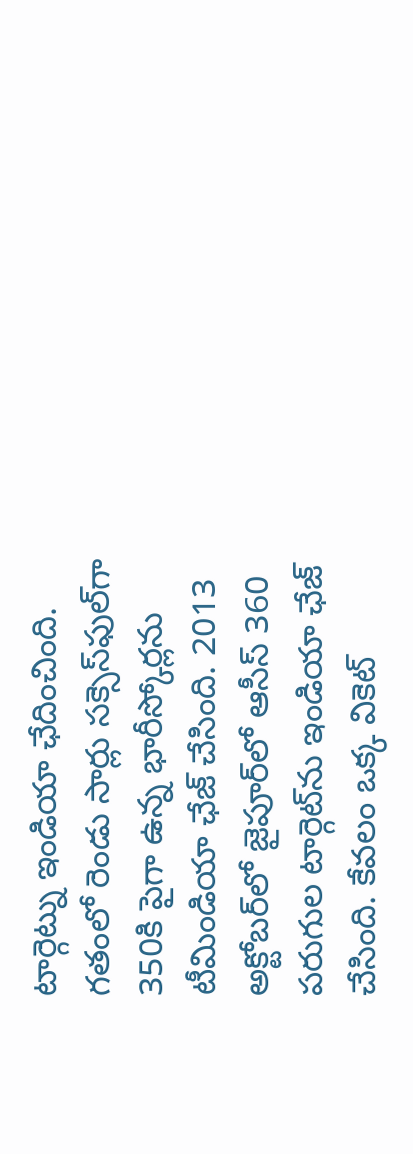టార్గెట్ను ఇండియా ఛేదించింది. గతంలో రెండు సార్లు సక్సెస్‌ఫుల్‌గా 350కి పైగా ఉన్న భారీస్కోర్లను టీమిండియా ఛేజ్‌ చేసింది. 2013 అక్టోబర్‌లో జైపూర్‌లో ఆసీస్‌ 360 పరుగుల టార్గెట్‌ను ఇండియా ఛేజ్‌ చేసింది. కేవలం ఒక్క వికెట్‌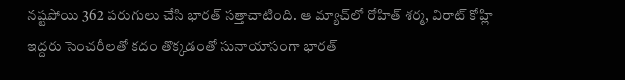నష్టపోయి 362 పరుగులు చేసి భారత్ సత్తాచాటింది. ఆ మ్యాచ్‌లో రోహిత్‌ శర్మ, విరాట్‌ కోహ్లి ఇద్దరు సెంచరీలతో కదం తొక్కడంతో సునాయాసంగా భారత్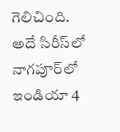గెలిచింది. అదే సిరీస్‌లో నాగపూర్‌లో ఇండియా 4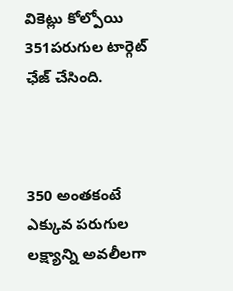వికెట్లు కోల్పోయి 351పరుగుల టార్గెట్ ఛేజ్ చేసింది.



350 అంతకంటే ఎక్కువ పరుగుల లక్ష్యాన్ని అవలీలగా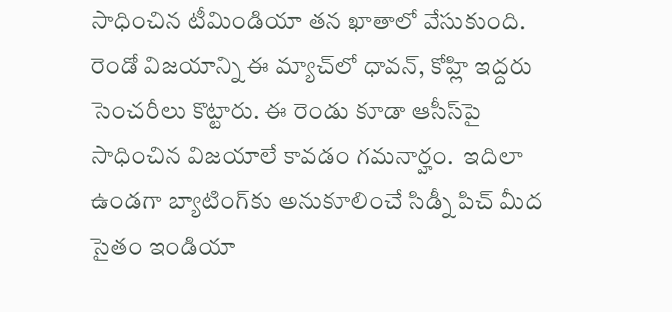సాధించిన టీమిండియా తన ఖాతాలో వేసుకుంది. రెండో విజయాన్ని ఈ మ్యాచ్‌లో ధావన్‌, కోహ్లి ఇద్దరు సెంచరీలు కొట్టారు. ఈ రెండు కూడా ఆసీస్‌పై సాధించిన విజయాలే కావడం గమనార్హం.  ఇదిలా ఉండగా బ్యాటింగ్‌కు అనుకూలించే సిడ్నీ పిచ్‌ మీద సైతం ఇండియా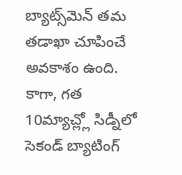బ్యాట్స్‌మెన్‌ తమ తడాఖా చూపించే అవకాశం ఉంది. కాగా, గత 10మ్యాచ్ల్లో సిడ్నీలో సెకండ్ బ్యాటింగ్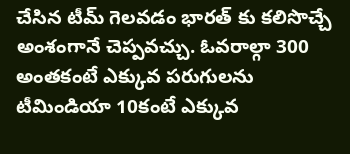చేసిన టీమ్ గెలవడం భారత్ కు కలిసొచ్చే అంశంగానే చెప్పవచ్చు. ఓవరాల్గా 300 అంతకంటే ఎక్కువ పరుగులను టీమిండియా 10కంటే ఎక్కువ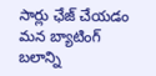సార్లు ఛేజ్ చేయడం మన బ్యాటింగ్ బలాన్ని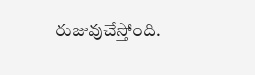రుజువుచేస్తోంది.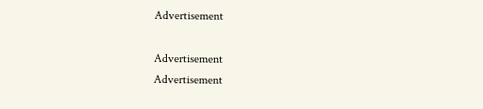Advertisement

Advertisement
Advertisement